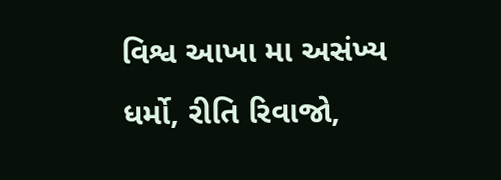વિશ્વ આખા મા અસંખ્ય ધર્મો, રીતિ રિવાજો,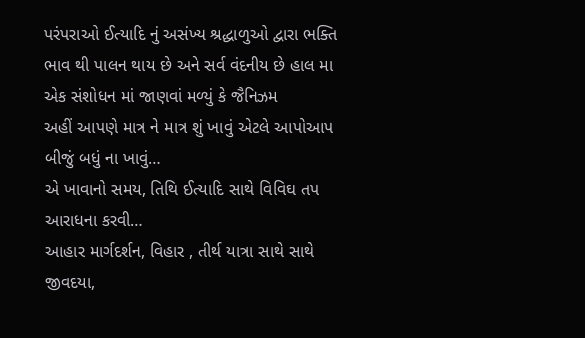પરંપરાઓ ઈત્યાદિ નું અસંખ્ય શ્રદ્ધાળુઓ દ્વારા ભક્તિ ભાવ થી પાલન થાય છે અને સર્વ વંદનીય છે હાલ મા એક સંશોધન માં જાણવાં મળ્યું કે જૈનિઝમ
અહીં આપણે માત્ર ને માત્ર શું ખાવું એટલે આપોઆપ બીજું બધું ના ખાવું…
એ ખાવાનો સમય, તિથિ ઈત્યાદિ સાથે વિવિઘ તપ આરાધના કરવી…
આહાર માર્ગદર્શન, વિહાર , તીર્થ યાત્રા સાથે સાથે જીવદયા,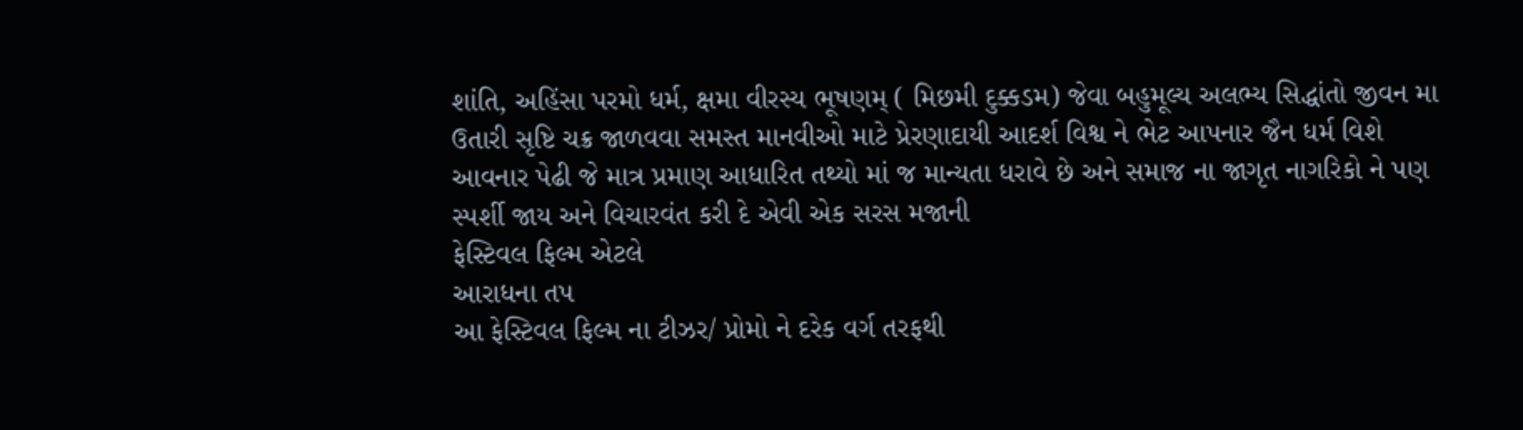શાંતિ, અહિંસા પરમો ધર્મ, ક્ષમા વીરસ્ય ભૂષણમ્ ( મિછમી દુક્કડમ) જેવા બહુમૂલ્ય અલભ્ય સિદ્ધાંતો જીવન મા ઉતારી સૃષ્ટિ ચક્ર જાળવવા સમસ્ત માનવીઓ માટે પ્રેરણાદાયી આદર્શ વિશ્વ ને ભેટ આપનાર જૈન ધર્મ વિશે આવનાર પેઢી જે માત્ર પ્રમાણ આધારિત તથ્યો માં જ માન્યતા ધરાવે છે અને સમાજ ના જાગૃત નાગરિકો ને પણ સ્પર્શી જાય અને વિચારવંત કરી દે એવી એક સરસ મજાની
ફેસ્ટિવલ ફિલ્મ એટલે
આરાધના તપ
આ ફેસ્ટિવલ ફિલ્મ ના ટીઝર/ પ્રોમો ને દરેક વર્ગ તરફથી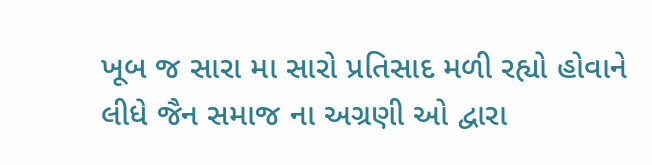ખૂબ જ સારા મા સારો પ્રતિસાદ મળી રહ્યો હોવાને લીધે જૈન સમાજ ના અગ્રણી ઓ દ્વારા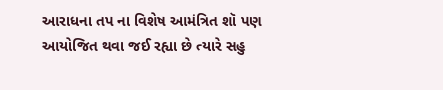આરાધના તપ ના વિશેષ આમંત્રિત શૉ પણ આયોજિત થવા જઈ રહ્યા છે ત્યારે સહુ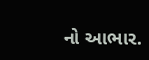નો આભાર.